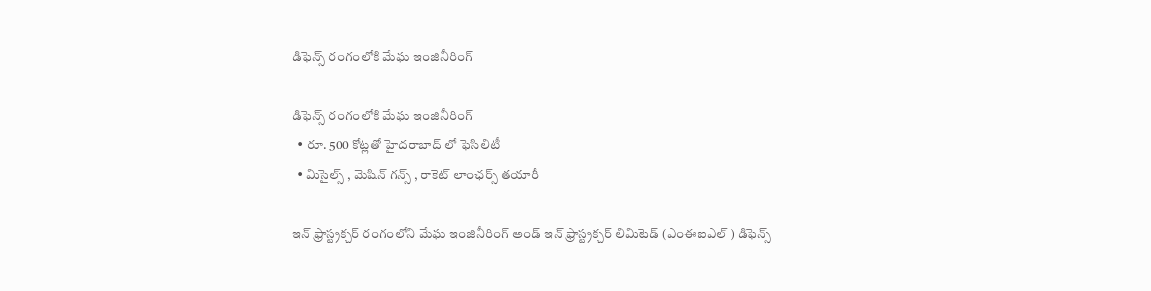డిఫెన్స్ రంగంలోకి మేఘ ఇంజినీరింగ్

డిఫెన్స్ రంగంలోకి మేఘ ఇంజినీరింగ్
  • రూ. 500 కోట్లతో హైదరాబాద్ లో ఫెసిలిటీ
  • మిసైల్స్ , మెషిన్ గన్స్ , రాకెట్ లాంఛర్స్ తయారీ

ఇన్ ఫ్రాస్ట్రక్చర్ రంగంలోని మేఘ ఇంజినీరింగ్ అండ్ ఇన్ ఫ్రాస్ట్రక్చర్ లిమిటెడ్ (ఎంఈఐఎల్ ) డిఫెన్స్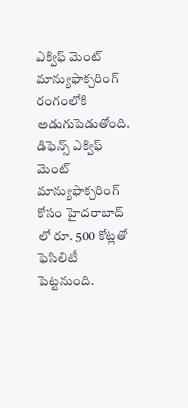ఎక్విఫ్ మెంట్ మాన్యుఫాక్చరింగ్ రంగంలోకి అడుగుపెడుతోంది. డిఫెన్స్ ఎక్విఫ్ మెంట్ మాన్యుఫాక్చరింగ్ కోసం హైదరాబాద్ లో రూ. 500 కోట్లతో ఫెసిలిటీ పెట్టనుంది.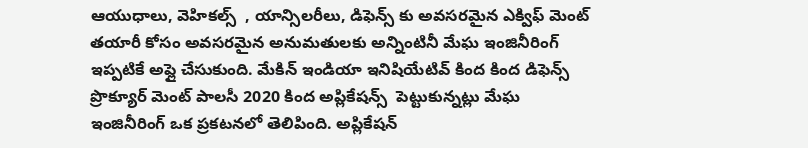ఆయుధాలు, వెహికల్స్  , యాన్సిలరీలు, డిఫెన్స్ కు అవసరమైన ఎక్విఫ్ మెంట్  తయారీ కోసం అవసరమైన అనుమతులకు అన్నింటినీ మేఘ ఇంజినీరింగ్ ఇప్పటికే అప్లై చేసుకుంది. మేకిన్ ఇండియా ఇనిషియేటివ్ కింద కింద డిఫెన్స్ ప్రొక్యూర్ మెంట్ పాలసీ 2020 కింద అప్లికేషన్స్  పెట్టుకున్నట్లు మేఘ ఇంజినీరింగ్ ఒక ప్రకటనలో తెలిపింది. అప్లికేషన్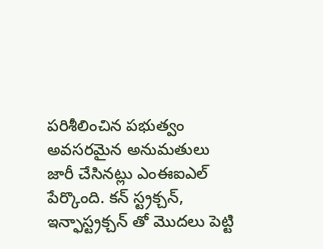పరిశీలించిన పభుత్వం అవసరమైన అనుమతులు జారీ చేసినట్లు ఎంఈఐఎల్ పేర్కొంది. కన్ స్ట్రక్చన్, ఇన్ఫాస్ట్రక్చన్ తో మొదలు పెట్టి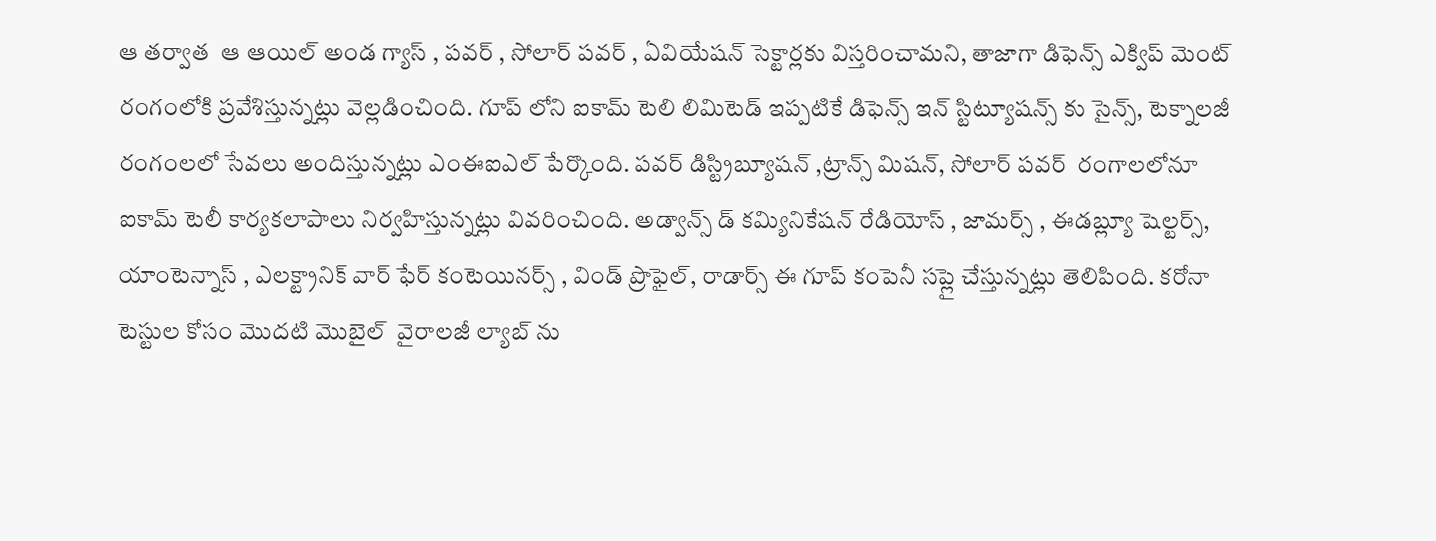ఆ తర్వాత  ఆ ఆయిల్ అండ గ్యాస్ , పవర్ , సోలార్ పవర్ , ఏవియేషన్ సెక్టార్లకు విస్తరించామని, తాజాగా డిఫెన్స్ ఎక్విప్ మెంట్ రంగంలోకి ప్రవేశిస్తున్నట్లు వెల్లడించింది. గూప్ లోని ఐకామ్ టెలి లిమిటెడ్ ఇప్పటికే డిఫెన్స్ ఇన్ స్టిట్యూషన్స్ కు సైన్స్, టెక్నాలజీ రంగంలలో సేవలు అందిస్తున్నట్లు ఎంఈఐఎల్ పేర్కొంది. పవర్ డిస్ట్రిబ్యూషన్ ,ట్రాన్స్ మిషన్, సోలార్ పవర్  రంగాలలోనూ ఐకామ్ టెలీ కార్యకలాపాలు నిర్వహిస్తున్నట్లు వివరించింది. అడ్వాన్స్ డ్ కమ్యినికేషన్ రేడియోస్ , జామర్స్ , ఈడబ్ల్యూ షెల్టర్స్, యాంటెన్నాస్ , ఎలక్ట్రానిక్ వార్ ఫేర్ కంటెయినర్స్ , విండ్ ప్రొఫైల్, రాడార్స్ ఈ గూప్ కంపెనీ సప్లై చేస్తున్నట్లు తెలిపింది. కరోనా టెస్టుల కోసం మొదటి మొబైల్  వైరాలజీ ల్యాబ్ ను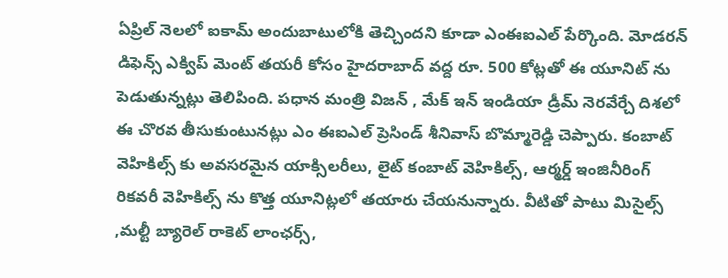ఏప్రిల్ నెలలో ఐకామ్ అందుబాటులోకి తెచ్చిందని కూడా ఎంఈఐఎల్ పేర్కొంది. మోడరన్ డిఫెన్స్ ఎక్విప్ మెంట్ తయరీ కోసం హైదరాబాద్ వద్ద రూ. 500 కోట్లతో ఈ యూనిట్ ను పెడుతున్నట్లు తెలిపింది. పధాన మంత్రి విజన్ , మేక్ ఇన్ ఇండియా డ్రీమ్ నెరవేర్చే దిశలో ఈ చొరవ తీసుకుంటునట్లు ఎం ఈఐఎల్ ప్రెసిండ్ శీనివాస్ బొమ్మారెడ్డి చెప్పారు. కంబాట్ వెహికిల్స్ కు అవసరమైన యాక్సిలరీలు, లైట్ కంబాట్ వెహికిల్స్, ఆర్మర్డ్ ఇంజినీరింగ్ రికవరీ వెహికిల్స్ ను కొత్త యూనిట్లలో తయారు చేయనున్నారు. వీటితో పాటు మిసైల్స్ ,మల్టీ బ్యారెల్ రాకెట్ లాంఛర్స్,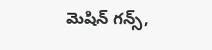మెషిన్ గన్స్,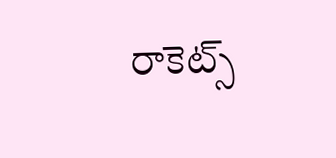రాకెట్స్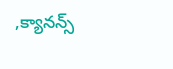,క్యానన్స్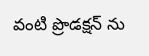వంటి ప్రొడక్షన్ ను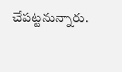చేపట్టనున్నారు.